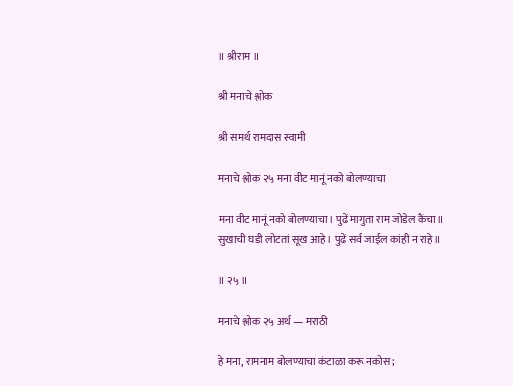॥ श्रीराम ॥

श्री मनाचे श्लोक

श्री समर्थ रामदास स्वामी

मनाचे श्लोक २५ मना वीट मानूं नको बोलण्याचा

मना वीट मानूं नको बोलण्याचा। पुढें मागुता राम जोडेल कैंचा॥ सुखाची घडी लोटतां सूख आहे। पुढें सर्व जाईल कांही न राहे॥

॥ २५ ॥

मनाचे श्लोक २५ अर्थ — मराठी

हे मना, रामनाम बोलण्याचा कंटाळा करू नकोस;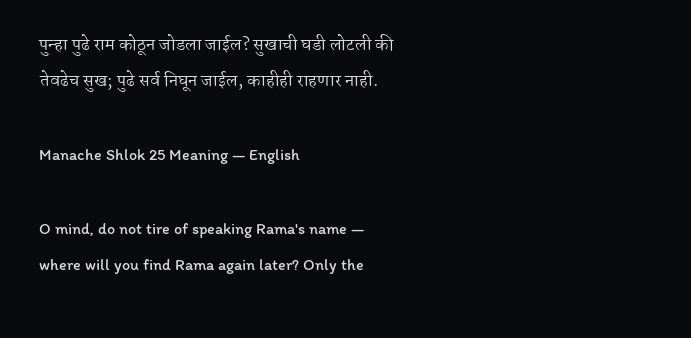पुन्हा पुढे राम कोठून जोडला जाईल? सुखाची घडी लोटली की तेवढेच सुख; पुढे सर्व निघून जाईल, काहीही राहणार नाही.

Manache Shlok 25 Meaning — English

O mind, do not tire of speaking Rama's name — where will you find Rama again later? Only the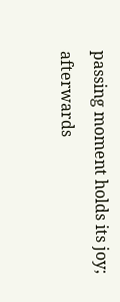passing moment holds its joy; afterwards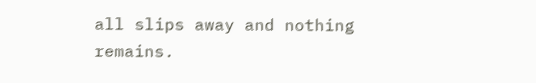all slips away and nothing remains.